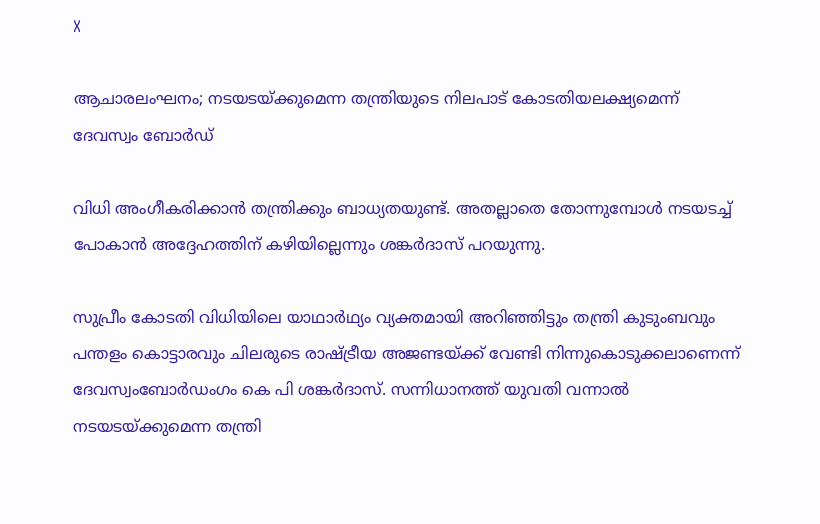X

ആചാരലംഘനം; നടയടയ്ക്കുമെന്ന തന്ത്രിയുടെ നിലപാട് കോടതിയലക്ഷ്യമെന്ന് ദേവസ്വം ബോര്‍ഡ്

വിധി അംഗീകരിക്കാന്‍ തന്ത്രിക്കും ബാധ്യതയുണ്ട്. അതല്ലാതെ തോന്നുമ്പോള്‍ നടയടച്ച് പോകാന്‍ അദ്ദേഹത്തിന് കഴിയില്ലെന്നും ശങ്കര്‍ദാസ് പറയുന്നു.

സുപ്രീം കോടതി വിധിയിലെ യാഥാര്‍ഥ്യം വ്യക്തമായി അറിഞ്ഞിട്ടും തന്ത്രി കുടുംബവും പന്തളം കൊട്ടാരവും ചിലരുടെ രാഷ്ട്രീയ അജണ്ടയ്ക്ക് വേണ്ടി നിന്നുകൊടുക്കലാണെന്ന് ദേവസ്വംബോര്‍ഡംഗം കെ പി ശങ്കര്‍ദാസ്. സന്നിധാനത്ത് യുവതി വന്നാല്‍ നടയടയ്ക്കുമെന്ന തന്ത്രി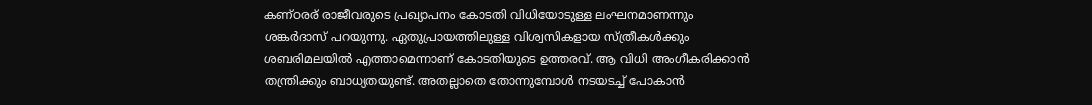കണ്ഠരര് രാജീവരുടെ പ്രഖ്യാപനം കോടതി വിധിയോടുള്ള ലംഘനമാണന്നും ശങ്കര്‍ദാസ് പറയുന്നു. ഏതുപ്രായത്തിലുള്ള വിശ്വസികളായ സ്ത്രീകള്‍ക്കും ശബരിമലയില്‍ എത്താമെന്നാണ് കോടതിയുടെ ഉത്തരവ്. ആ വിധി അംഗീകരിക്കാന്‍ തന്ത്രിക്കും ബാധ്യതയുണ്ട്. അതല്ലാതെ തോന്നുമ്പോള്‍ നടയടച്ച് പോകാന്‍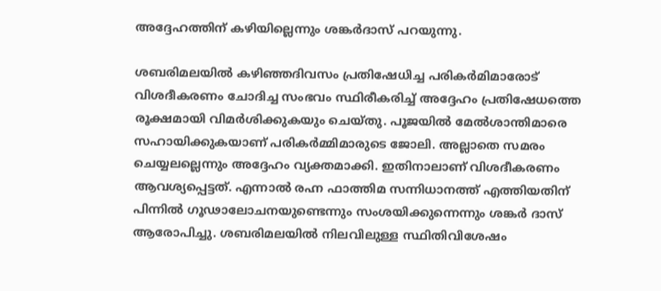അദ്ദേഹത്തിന് കഴിയില്ലെന്നും ശങ്കര്‍ദാസ് പറയുന്നു.

ശബരിമലയില്‍ കഴിഞ്ഞദിവസം പ്രതിഷേധിച്ച പരികര്‍മിമാരോട് വിശദീകരണം ചോദിച്ച സംഭവം സ്ഥിരീകരിച്ച് അദ്ദേഹം പ്രതിഷേധത്തെ രൂക്ഷമായി വിമര്‍ശിക്കുകയും ചെയ്തു. പൂജയില്‍ മേല്‍ശാന്തിമാരെ സഹായിക്കുകയാണ് പരികര്‍മ്മിമാരുടെ ജോലി. അല്ലാതെ സമരം ചെയ്യലല്ലെന്നും അദ്ദേഹം വ്യക്തമാക്കി. ഇതിനാലാണ് വിശദീകരണം ആവശ്യപ്പെട്ടത്. എന്നാല്‍ രഹ്ന ഫാത്തിമ സന്നിധാനത്ത് എത്തിയതിന് പിന്നില്‍ ഗൂഢാലോചനയുണ്ടെന്നും സംശയിക്കുന്നെന്നും ശങ്കര്‍ ദാസ് ആരോപിച്ചു. ശബരിമലയില്‍ നിലവിലുള്ള സ്ഥിതിവിശേഷം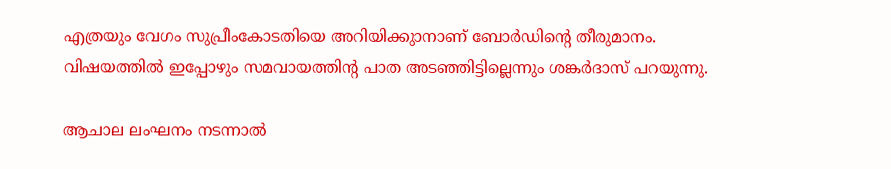എത്രയും വേഗം സുപ്രീംകോടതിയെ അറിയിക്കുാനാണ് ബോര്‍ഡിന്റെ തീരുമാനം. വിഷയത്തില്‍ ഇപ്പോഴും സമവായത്തിന്റ പാത അടഞ്ഞിട്ടില്ലെന്നും ശങ്കര്‍ദാസ് പറയുന്നു.

ആചാല ലംഘനം നടന്നാല്‍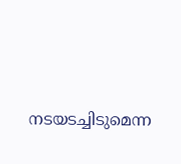നടയടച്ചിടുമെന്ന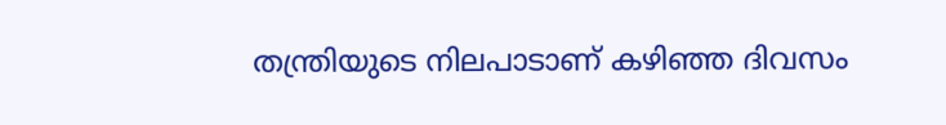തന്ത്രിയുടെ നിലപാടാണ് കഴിഞ്ഞ ദിവസം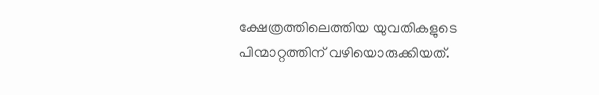ക്ഷേത്രത്തിലെത്തിയ യുവതികളുടെ പിന്മാറ്റത്തിന് വഴിയൊരുക്കിയത്.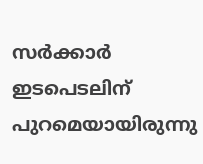സര്‍ക്കാര്‍ ഇടപെടലിന് പുറമെയായിരുന്നു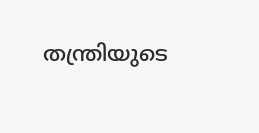തന്ത്രിയുടെ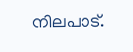നിലപാട്.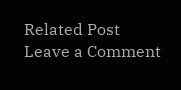Related Post
Leave a Comment